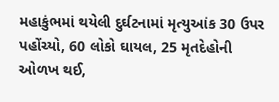મહાકુંભમાં થયેલી દુર્ઘટનામાં મૃત્યુઆંક 30 ઉપર પહોંચ્યો, 60 લોકો ઘાયલ, 25 મૃતદેહોની ઓળખ થઈ,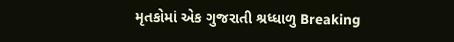મૃતકોમાં એક ગુજરાતી શ્રધ્ધાળુ Breaking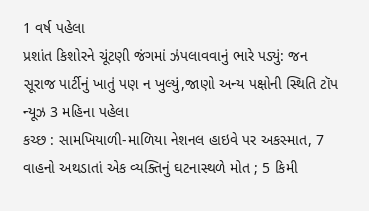1 વર્ષ પહેલા
પ્રશાંત કિશોરને ચૂંટણી જંગમાં ઝંપલાવવાનું ભારે પડ્યું: જન સૂરાજ પાર્ટીનું ખાતું પણ ન ખુલ્યું,જાણો અન્ય પક્ષોની સ્થિતિ ટૉપ ન્યૂઝ 3 મહિના પહેલા
કચ્છ : સામખિયાળી-માળિયા નેશનલ હાઇવે પર અકસ્માત, 7 વાહનો અથડાતાં એક વ્યક્તિનું ઘટનાસ્થળે મોત ; 5 કિમી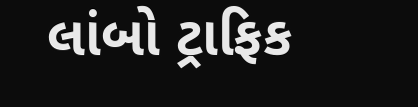લાંબો ટ્રાફિક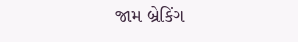જામ બ્રેકિંગ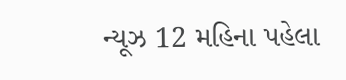ન્યૂઝ 12 મહિના પહેલા